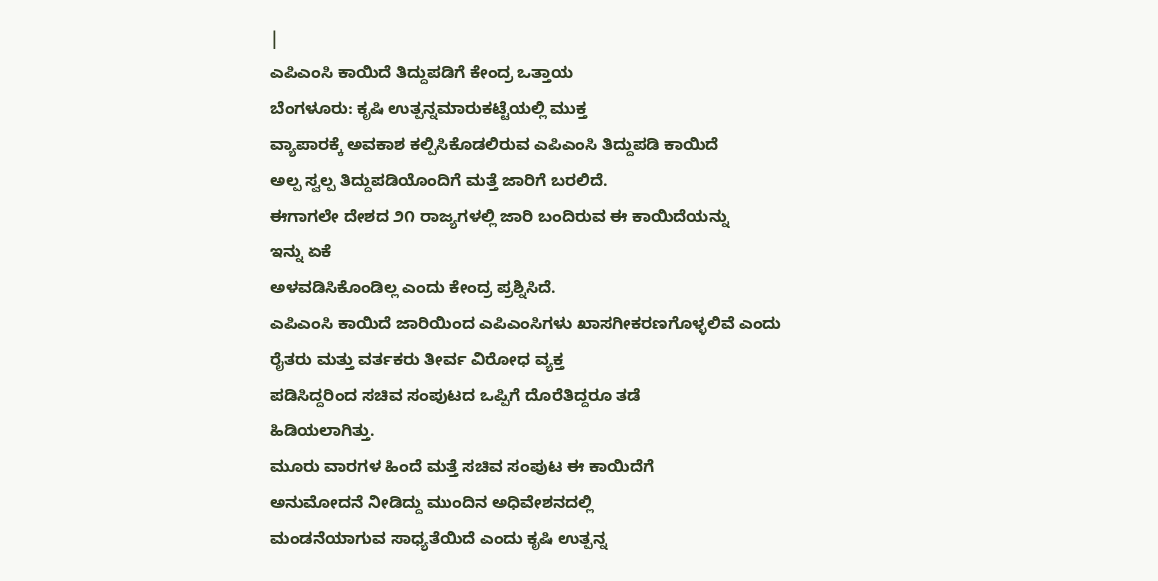|
ಎಪಿಎಂಸಿ ಕಾಯಿದೆ ತಿದ್ದುಪಡಿಗೆ ಕೇಂದ್ರ ಒತ್ತಾಯ
ಬೆಂಗಳೂರು: ಕೃಷಿ ಉತ್ಪನ್ನಮಾರುಕಟ್ಟೆಯಲ್ಲಿ ಮುಕ್ತ
ವ್ಯಾಪಾರಕ್ಕೆ ಅವಕಾಶ ಕಲ್ಪಿಸಿಕೊಡಲಿರುವ ಎಪಿಎಂಸಿ ತಿದ್ದುಪಡಿ ಕಾಯಿದೆ
ಅಲ್ಪ ಸ್ವಲ್ಪ ತಿದ್ದುಪಡಿಯೊಂದಿಗೆ ಮತ್ತೆ ಜಾರಿಗೆ ಬರಲಿದೆ.
ಈಗಾಗಲೇ ದೇಶದ ೨೧ ರಾಜ್ಯಗಳಲ್ಲಿ ಜಾರಿ ಬಂದಿರುವ ಈ ಕಾಯಿದೆಯನ್ನು
ಇನ್ನು ಏಕೆ
ಅಳವಡಿಸಿಕೊಂಡಿಲ್ಲ ಎಂದು ಕೇಂದ್ರ ಪ್ರಶ್ನಿಸಿದೆ.
ಎಪಿಎಂಸಿ ಕಾಯಿದೆ ಜಾರಿಯಿಂದ ಎಪಿಎಂಸಿಗಳು ಖಾಸಗೀಕರಣಗೊಳ್ಳಲಿವೆ ಎಂದು
ರೈತರು ಮತ್ತು ವರ್ತಕರು ತೀರ್ವ ವಿರೋಧ ವ್ಯಕ್ತ
ಪಡಿಸಿದ್ದರಿಂದ ಸಚಿವ ಸಂಪುಟದ ಒಪ್ಪಿಗೆ ದೊರೆತಿದ್ದರೂ ತಡೆ
ಹಿಡಿಯಲಾಗಿತ್ತು.
ಮೂರು ವಾರಗಳ ಹಿಂದೆ ಮತ್ತೆ ಸಚಿವ ಸಂಪುಟ ಈ ಕಾಯಿದೆಗೆ
ಅನುಮೋದನೆ ನೀಡಿದ್ದು ಮುಂದಿನ ಅಧಿವೇಶನದಲ್ಲಿ
ಮಂಡನೆಯಾಗುವ ಸಾಧ್ಯತೆಯಿದೆ ಎಂದು ಕೃಷಿ ಉತ್ಪನ್ನ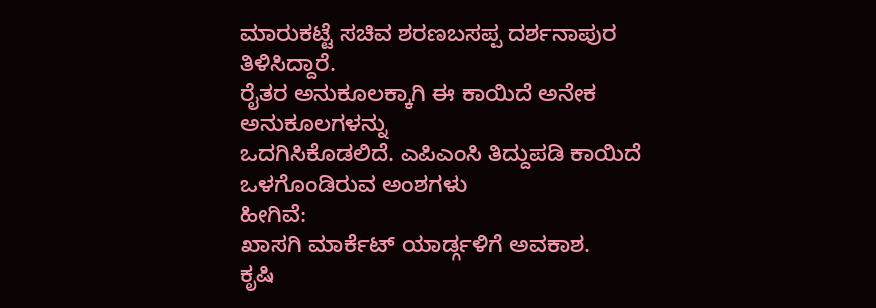ಮಾರುಕಟ್ಟೆ ಸಚಿವ ಶರಣಬಸಪ್ಪ ದರ್ಶನಾಪುರ ತಿಳಿಸಿದ್ದಾರೆ.
ರೈತರ ಅನುಕೂಲಕ್ಕಾಗಿ ಈ ಕಾಯಿದೆ ಅನೇಕ ಅನುಕೂಲಗಳನ್ನು
ಒದಗಿಸಿಕೊಡಲಿದೆ. ಎಪಿಎಂಸಿ ತಿದ್ದುಪಡಿ ಕಾಯಿದೆ ಒಳಗೊಂಡಿರುವ ಅಂಶಗಳು
ಹೀಗಿವೆ:
ಖಾಸಗಿ ಮಾರ್ಕೆಟ್ ಯಾರ್ಡ್ಗಳಿಗೆ ಅವಕಾಶ.
ಕೃಷಿ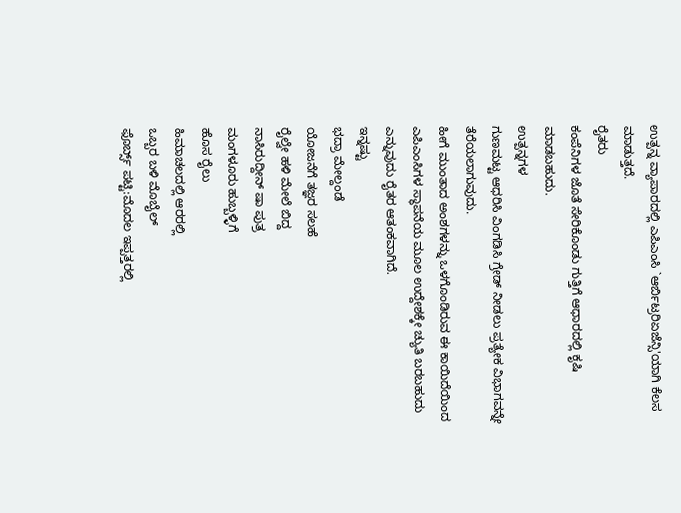ಉತ್ಪನ್ನ ವ್ಯಾಪಾರದಲ್ಲಿ ಎಪಿಎಂಸಿ `ಆರ್ಬಿಟ್ರರಿಏಜೆನ್ಸಿ'ಯಾಗಿ ಕೆಲಸ
ಮಾಡುತ್ತದೆ.
ರೈತರು
ಕಂಪೆನಿಗಳ ಜೊತೆ ಸೇರಿಕೊಂಡು ಗುತ್ತಿಗೆ ಆಧಾರದಲ್ಲಿ ಕೃಷಿ
ಮಾಡಬಹುದು.
ಉತ್ಪನ್ನಗಳ
ಗುಣಮಟ್ಟ ಆಧರಿಸಿ ವಿಂಗಡಿಸಿ ಗ್ರೇಡ್ ನೀಡಲು ಪ್ರತ್ಯೇಕ ವಿಭಾಗವನ್ನೇ
ತೆರೆಯಲಾಗುವುದು.
ಹೀಗೆ ಮುಂತಾದ ಅಂಶಗಳನ್ನು ಒಳಗೊಂಡಿರುವ ಈ ಕಾಯಿದೆಯಿಂದ
ಎಪಿಎಂಸಿಗಳ ಸ್ಥಾಪನೆಯ ಮೂಲ ಉದ್ದೇಶಕ್ಕೇ ಚ್ಯುತಿ ಬರಬಹುದು
ಎನ್ನುವುದು ರೈತರ ಆತಂಕವಾಗಿದೆ.
ಇನ್ನಷ್ಟು
ಭದ್ರಾ ಮೇಲ್ದಂಡೆ
ಯೋಜನೆಗೆ ತಜ್ಞರ ಸಲಹೆ
ರೈಲ್ವೇ ಹಳಿ ಮೇಲೆ ಬಿದ್ದ
ನಾಸಿರುದ್ದೀನ್ ಷಾ ಪುತ್ರ
ಮಂಗಳೂರು ಹುಬ್ಬಳ್ಳಿಗೆ
ಹೊಸ ರೈಲು
ಹಿಮಾಚಲದಲ್ಲಿ ಆರರಲ್ಲಿ
ಒಬ್ಬರ ಬಳಿ ಮೊಬೈಲ್
ಫೊರ್ಬ್ಸ್ ಪಟ್ಟಿ:ಮೊದಲ ಇಪ್ಪತ್ತರಲ್ಲಿ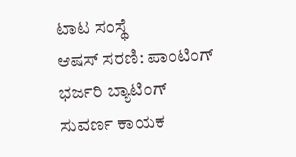ಟಾಟ ಸಂಸ್ಥೆ
ಆಷಸ್ ಸರಣಿ: ಪಾಂಟಿಂಗ್
ಭರ್ಜರಿ ಬ್ಯಾಟಿಂಗ್
ಸುವರ್ಣ ಕಾಯಕ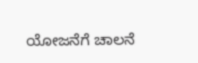ಯೋಜನೆಗೆ ಚಾಲನೆ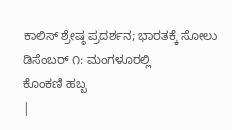ಕಾಲಿಸ್ ಶ್ರೇಷ್ಠ ಪ್ರದರ್ಶನ; ಭಾರತಕ್ಕೆ ಸೋಲು
ಡಿಸೆಂಬರ್ ೧: ಮಂಗಳೂರಲ್ಲಿ
ಕೊಂಕಣಿ ಹಬ್ಬ
|